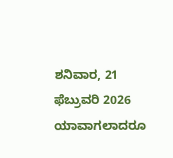ಶನಿವಾರ, 21 ಫೆಬ್ರುವರಿ 2026
ಯಾವಾಗಲಾದರೂ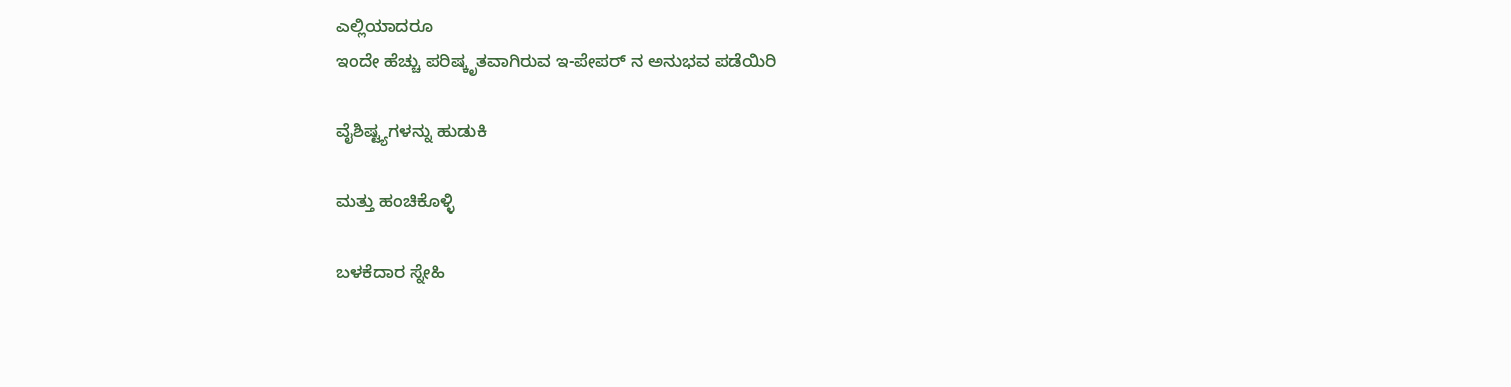ಎಲ್ಲಿಯಾದರೂ
ಇಂದೇ ಹೆಚ್ಚು ಪರಿಷ್ಕೃತವಾಗಿರುವ ಇ-ಪೇಪರ್ ನ ಅನುಭವ ಪಡೆಯಿರಿ

ವೈಶಿಷ್ಟ್ಯಗಳನ್ನು ಹುಡುಕಿ

ಮತ್ತು ಹಂಚಿಕೊಳ್ಳಿ

ಬಳಕೆದಾರ ಸ್ನೇಹಿ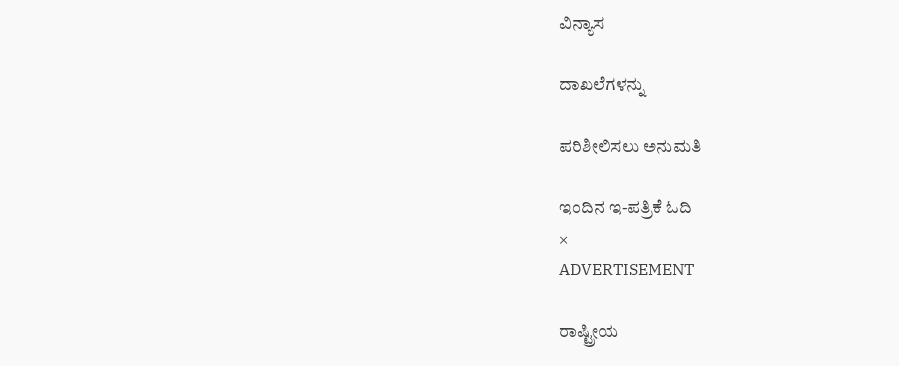ವಿನ್ಯಾಸ

ದಾಖಲೆಗಳನ್ನು

ಪರಿಶೀಲಿಸಲು ಅನುಮತಿ

ಇಂದಿನ ಇ-ಪತ್ರಿಕೆ ಓದಿ
×
ADVERTISEMENT

ರಾಷ್ಟ್ರೀಯ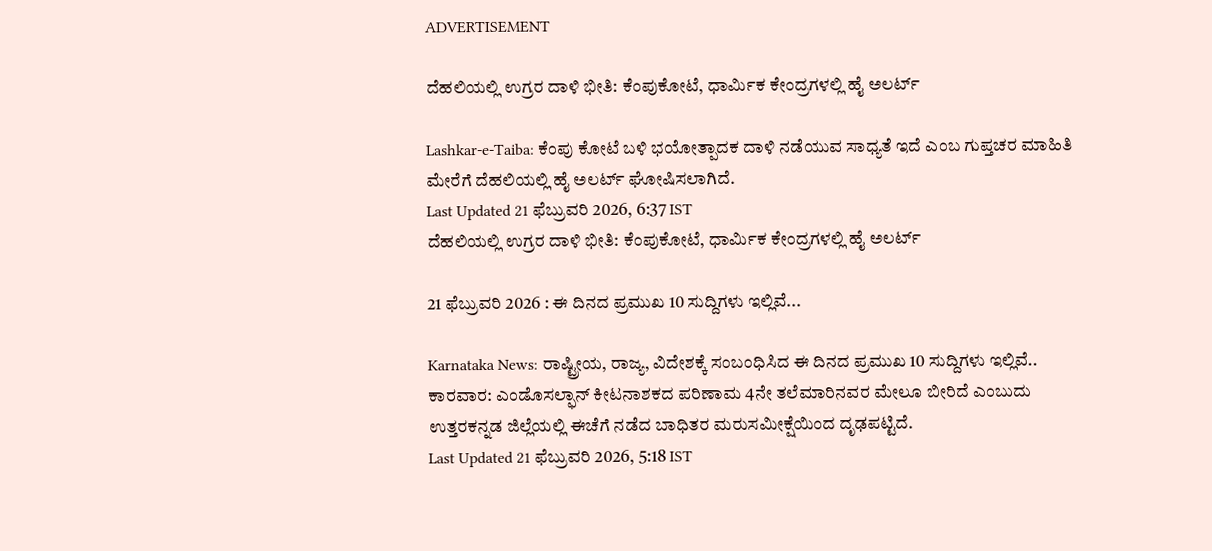ADVERTISEMENT

ದೆಹಲಿಯಲ್ಲಿ ಉಗ್ರರ ದಾಳಿ ಭೀತಿ: ಕೆಂಪುಕೋಟೆ, ಧಾರ್ಮಿಕ ಕೇಂದ್ರಗಳಲ್ಲಿ ಹೈ ಅಲರ್ಟ್‌

Lashkar-e-Taiba: ಕೆಂಪು ಕೋಟೆ ಬಳಿ ಭಯೋತ್ಪಾದಕ ದಾಳಿ ನಡೆಯುವ ಸಾಧ್ಯತೆ ಇದೆ ಎಂಬ ಗುಪ್ತಚರ ಮಾಹಿತಿ ಮೇರೆಗೆ ದೆಹಲಿಯಲ್ಲಿ ಹೈ ಅಲರ್ಟ್‌ ಘೋಷಿಸಲಾಗಿದೆ.
Last Updated 21 ಫೆಬ್ರುವರಿ 2026, 6:37 IST
ದೆಹಲಿಯಲ್ಲಿ ಉಗ್ರರ ದಾಳಿ ಭೀತಿ: ಕೆಂಪುಕೋಟೆ, ಧಾರ್ಮಿಕ ಕೇಂದ್ರಗಳಲ್ಲಿ ಹೈ ಅಲರ್ಟ್‌

21 ಫೆಬ್ರುವರಿ 2026 : ಈ ದಿನದ ಪ್ರಮುಖ 10 ಸುದ್ದಿಗಳು ಇಲ್ಲಿವೆ...

Karnataka News: ರಾಷ್ಟ್ರೀಯ, ರಾಜ್ಯ, ವಿದೇಶಕ್ಕೆ ಸಂಬಂಧಿಸಿದ ಈ ದಿನದ ಪ್ರಮುಖ 10 ಸುದ್ದಿಗಳು ಇಲ್ಲಿವೆ.. ಕಾರವಾರ: ಎಂಡೊಸಲ್ಫಾನ್ ಕೀಟನಾಶಕದ ಪರಿಣಾಮ 4ನೇ ತಲೆಮಾರಿನವರ ಮೇಲೂ ಬೀರಿದೆ ಎಂಬುದು ಉತ್ತರಕನ್ನಡ ಜಿಲ್ಲೆಯಲ್ಲಿ ಈಚೆಗೆ ನಡೆದ ಬಾಧಿತರ ಮರುಸಮೀಕ್ಷೆಯಿಂದ ದೃಢಪಟ್ಟಿದೆ.
Last Updated 21 ಫೆಬ್ರುವರಿ 2026, 5:18 IST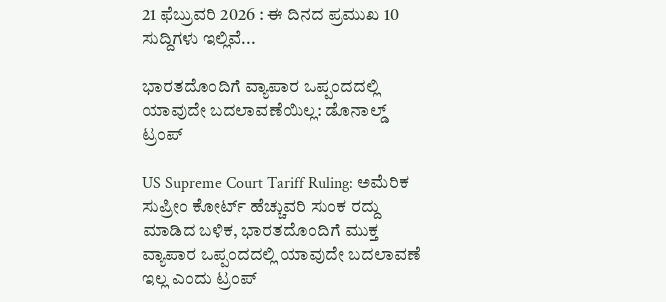21 ಫೆಬ್ರುವರಿ 2026 : ಈ ದಿನದ ಪ್ರಮುಖ 10 ಸುದ್ದಿಗಳು ಇಲ್ಲಿವೆ...

ಭಾರತದೊಂದಿಗೆ ವ್ಯಾಪಾರ ಒಪ್ಪಂದದಲ್ಲಿ ಯಾವುದೇ ಬದಲಾವಣೆಯಿಲ್ಲ: ಡೊನಾಲ್ಡ್ ಟ್ರಂಪ್

US Supreme Court Tariff Ruling: ಅಮೆರಿಕ ಸುಪ್ರೀಂ ಕೋರ್ಟ್ ಹೆಚ್ಚುವರಿ ಸುಂಕ ರದ್ದು ಮಾಡಿದ ಬಳಿಕ, ಭಾರತದೊಂದಿಗೆ ಮುಕ್ತ ವ್ಯಾಪಾರ ಒಪ್ಪಂದದಲ್ಲಿ ಯಾವುದೇ ಬದಲಾವಣೆ ಇಲ್ಲ ಎಂದು ಟ್ರಂಪ್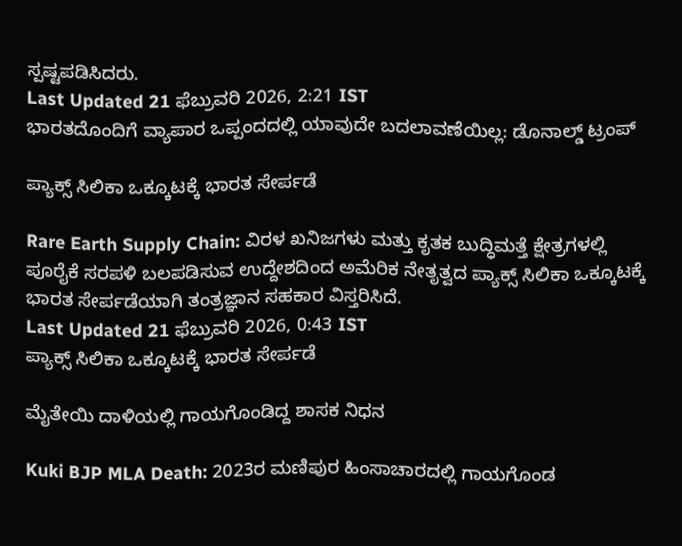ಸ್ಪಷ್ಟಪಡಿಸಿದರು.
Last Updated 21 ಫೆಬ್ರುವರಿ 2026, 2:21 IST
ಭಾರತದೊಂದಿಗೆ ವ್ಯಾಪಾರ ಒಪ್ಪಂದದಲ್ಲಿ ಯಾವುದೇ ಬದಲಾವಣೆಯಿಲ್ಲ: ಡೊನಾಲ್ಡ್ ಟ್ರಂಪ್

ಪ್ಯಾಕ್ಸ್ ಸಿಲಿಕಾ ಒಕ್ಕೂಟಕ್ಕೆ ಭಾರತ ಸೇರ್ಪಡೆ

Rare Earth Supply Chain: ವಿರಳ ಖನಿಜಗಳು ಮತ್ತು ಕೃತಕ ಬುದ್ಧಿಮತ್ತೆ ಕ್ಷೇತ್ರಗಳಲ್ಲಿ ಪೂರೈಕೆ ಸರಪಳಿ ಬಲಪಡಿಸುವ ಉದ್ದೇಶದಿಂದ ಅಮೆರಿಕ ನೇತೃತ್ವದ ಪ್ಯಾಕ್ಸ್ ಸಿಲಿಕಾ ಒಕ್ಕೂಟಕ್ಕೆ ಭಾರತ ಸೇರ್ಪಡೆಯಾಗಿ ತಂತ್ರಜ್ಞಾನ ಸಹಕಾರ ವಿಸ್ತರಿಸಿದೆ.
Last Updated 21 ಫೆಬ್ರುವರಿ 2026, 0:43 IST
ಪ್ಯಾಕ್ಸ್ ಸಿಲಿಕಾ ಒಕ್ಕೂಟಕ್ಕೆ ಭಾರತ ಸೇರ್ಪಡೆ

ಮೈತೇಯಿ ದಾಳಿಯಲ್ಲಿ ಗಾಯಗೊಂಡಿದ್ದ ಶಾಸಕ ನಿಧನ

Kuki BJP MLA Death: 2023ರ ಮಣಿಪುರ ಹಿಂಸಾಚಾರದಲ್ಲಿ ಗಾಯಗೊಂಡ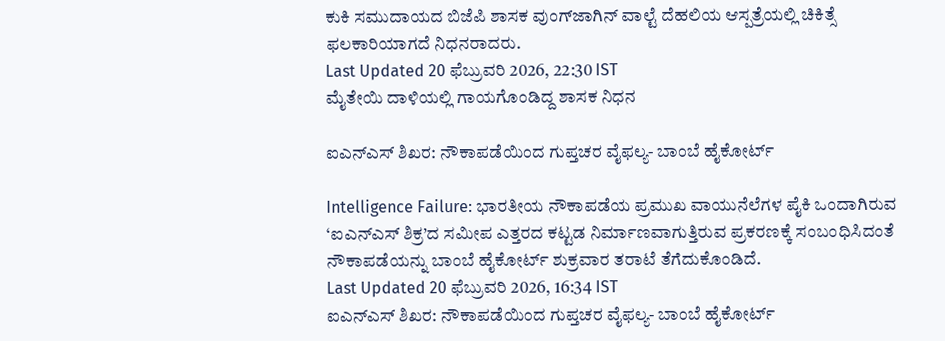ಕುಕಿ ಸಮುದಾಯದ ಬಿಜೆಪಿ ಶಾಸಕ ವುಂಗ್‌ಜಾಗಿನ್‌ ವಾಲ್ಟೆ ದೆಹಲಿಯ ಆಸ್ಪತ್ರೆಯಲ್ಲಿ ಚಿಕಿತ್ಸೆ ಫಲಕಾರಿಯಾಗದೆ ನಿಧನರಾದರು.
Last Updated 20 ಫೆಬ್ರುವರಿ 2026, 22:30 IST
ಮೈತೇಯಿ ದಾಳಿಯಲ್ಲಿ ಗಾಯಗೊಂಡಿದ್ದ ಶಾಸಕ ನಿಧನ

ಐಎನ್‌ಎಸ್‌ ಶಿಖರ: ನೌಕಾಪಡೆಯಿಂದ ಗುಪ್ತಚರ ವೈಫಲ್ಯ- ಬಾಂಬೆ ಹೈಕೋರ್ಟ್‌

Intelligence Failure: ಭಾರತೀಯ ನೌಕಾಪಡೆಯ ಪ್ರಮುಖ ವಾಯುನೆಲೆಗಳ ಪೈಕಿ ಒಂದಾಗಿರುವ ‘ಐಎನ್‌ಎಸ್‌ ಶಿಕ್ರ’ದ ಸಮೀಪ ಎತ್ತರದ ಕಟ್ಟಡ ನಿರ್ಮಾಣವಾಗುತ್ತಿರುವ ಪ್ರಕರಣಕ್ಕೆ ಸಂಬಂಧಿಸಿದಂತೆ ನೌಕಾಪಡೆಯನ್ನು ಬಾಂಬೆ ಹೈಕೋರ್ಟ್‌ ಶುಕ್ರವಾರ ತರಾಟೆ ತೆಗೆದುಕೊಂಡಿದೆ.
Last Updated 20 ಫೆಬ್ರುವರಿ 2026, 16:34 IST
ಐಎನ್‌ಎಸ್‌ ಶಿಖರ: ನೌಕಾಪಡೆಯಿಂದ ಗುಪ್ತಚರ ವೈಫಲ್ಯ- ಬಾಂಬೆ ಹೈಕೋರ್ಟ್‌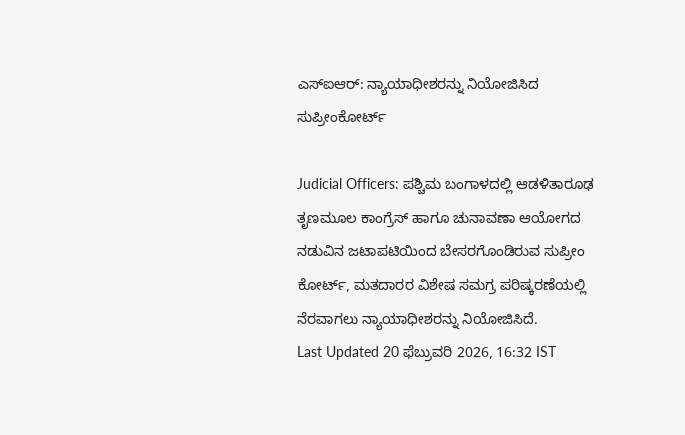ಎಸ್‌ಐಆರ್‌: ನ್ಯಾಯಾಧೀಶರನ್ನು ನಿಯೋಜಿಸಿದ ಸುಪ್ರೀಂಕೋರ್ಟ್‌

Judicial Officers: ಪಶ್ಚಿಮ ಬಂಗಾಳದಲ್ಲಿ ಆಡಳಿತಾರೂಢ ತೃಣಮೂಲ ಕಾಂಗ್ರೆಸ್‌ ಹಾಗೂ ಚುನಾವಣಾ ಆಯೋಗದ ನಡುವಿನ ಜಟಾಪಟಿಯಿಂದ ಬೇಸರಗೊಂಡಿರುವ ಸುಪ್ರೀಂ ಕೋರ್ಟ್‌, ಮತದಾರರ ವಿಶೇಷ ಸಮಗ್ರ ಪರಿಷ್ಕರಣೆಯಲ್ಲಿ ನೆರವಾಗಲು ನ್ಯಾಯಾಧೀಶರನ್ನು ನಿಯೋಜಿಸಿದೆ.
Last Updated 20 ಫೆಬ್ರುವರಿ 2026, 16:32 IST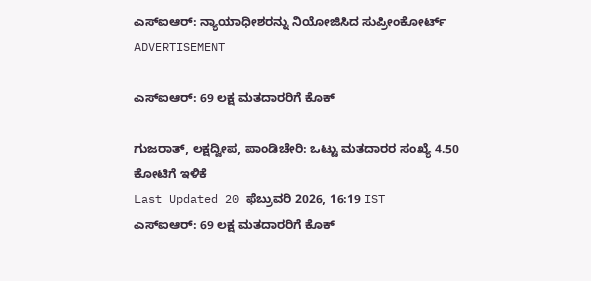ಎಸ್‌ಐಆರ್‌: ನ್ಯಾಯಾಧೀಶರನ್ನು ನಿಯೋಜಿಸಿದ ಸುಪ್ರೀಂಕೋರ್ಟ್‌
ADVERTISEMENT

ಎಸ್‌ಐಆರ್‌: 69 ಲಕ್ಷ ಮತದಾರರಿಗೆ ಕೊಕ್‌

ಗುಜರಾತ್‌, ಲಕ್ಷದ್ವೀಪ, ಪಾಂಡಿಚೇರಿ: ಒಟ್ಟು ಮತದಾರರ ಸಂಖ್ಯೆ 4.50 ಕೋಟಿಗೆ ಇಳಿಕೆ
Last Updated 20 ಫೆಬ್ರುವರಿ 2026, 16:19 IST
ಎಸ್‌ಐಆರ್‌: 69 ಲಕ್ಷ ಮತದಾರರಿಗೆ ಕೊಕ್‌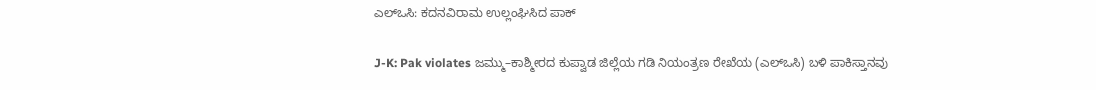ಎಲ್‌ಒಸಿ: ಕದನವಿರಾಮ ಉಲ್ಲಂಘಿಸಿದ ಪಾಕ್‌

J-K: Pak violates ಜಮ್ಮು–ಕಾಶ್ಮೀರದ ಕುಪ್ವಾಡ ಜಿಲ್ಲೆಯ ಗಡಿ ನಿಯಂತ್ರಣ ರೇಖೆಯ (ಎಲ್‌ಒಸಿ) ಬಳಿ ಪಾಕಿಸ್ತಾನವು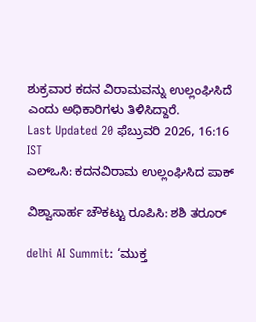ಶುಕ್ರವಾರ ಕದನ ವಿರಾಮವನ್ನು ಉಲ್ಲಂಘಿಸಿದೆ ಎಂದು ಅಧಿಕಾರಿಗಳು ತಿಳಿಸಿದ್ದಾರೆ.
Last Updated 20 ಫೆಬ್ರುವರಿ 2026, 16:16 IST
ಎಲ್‌ಒಸಿ: ಕದನವಿರಾಮ ಉಲ್ಲಂಘಿಸಿದ ಪಾಕ್‌

ವಿಶ್ವಾಸಾರ್ಹ ಚೌಕಟ್ಟು ರೂಪಿಸಿ: ಶಶಿ ತರೂರ್‌

delhi AI Summit: ‘ಮುಕ್ತ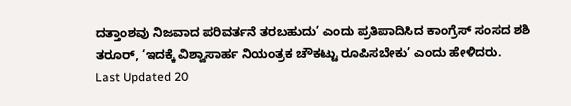ದತ್ತಾಂಶವು ನಿಜವಾದ ಪರಿವರ್ತನೆ ತರಬಹುದು’ ಎಂದು ಪ್ರತಿಪಾದಿಸಿದ ಕಾಂಗ್ರೆಸ್‌ ಸಂಸದ ಶಶಿ ತರೂರ್‌, ‘ಇದಕ್ಕೆ ವಿಶ್ವಾಸಾರ್ಹ ನಿಯಂತ್ರಕ ಚೌಕಟ್ಟು ರೂಪಿಸಬೇಕು’ ಎಂದು ಹೇಳಿದರು.
Last Updated 20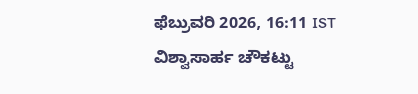ಫೆಬ್ರುವರಿ 2026, 16:11 IST
ವಿಶ್ವಾಸಾರ್ಹ ಚೌಕಟ್ಟು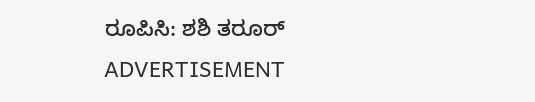ರೂಪಿಸಿ: ಶಶಿ ತರೂರ್‌
ADVERTISEMENT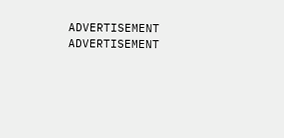ADVERTISEMENT
ADVERTISEMENT